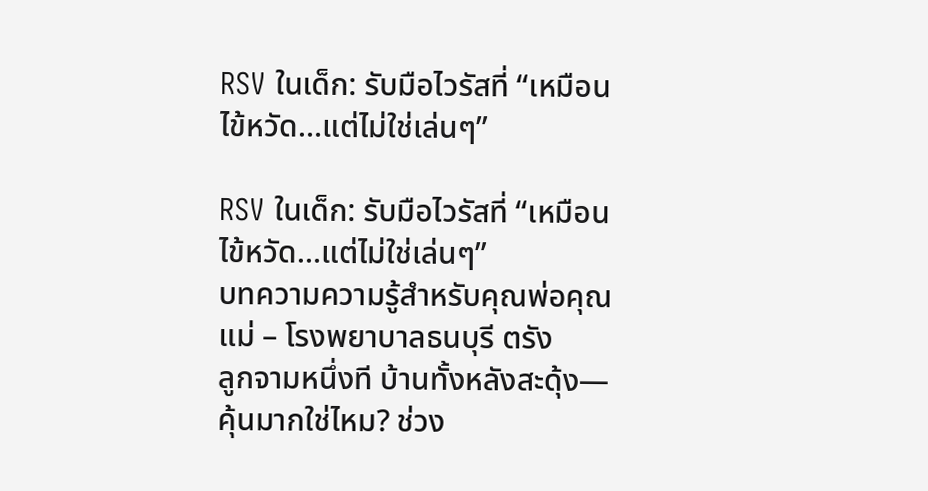RSV ในเด็ก: รับมือไวรัสที่ “เหมือนไข้หวัด…แต่ไม่ใช่เล่นๆ”

RSV ในเด็ก: รับมือไวรัสที่ “เหมือนไข้หวัด…แต่ไม่ใช่เล่นๆ”
บทความความรู้สำหรับคุณพ่อคุณแม่ – โรงพยาบาลธนบุรี ตรัง
ลูกจามหนึ่งที บ้านทั้งหลังสะดุ้ง—คุ้นมากใช่ไหม? ช่วง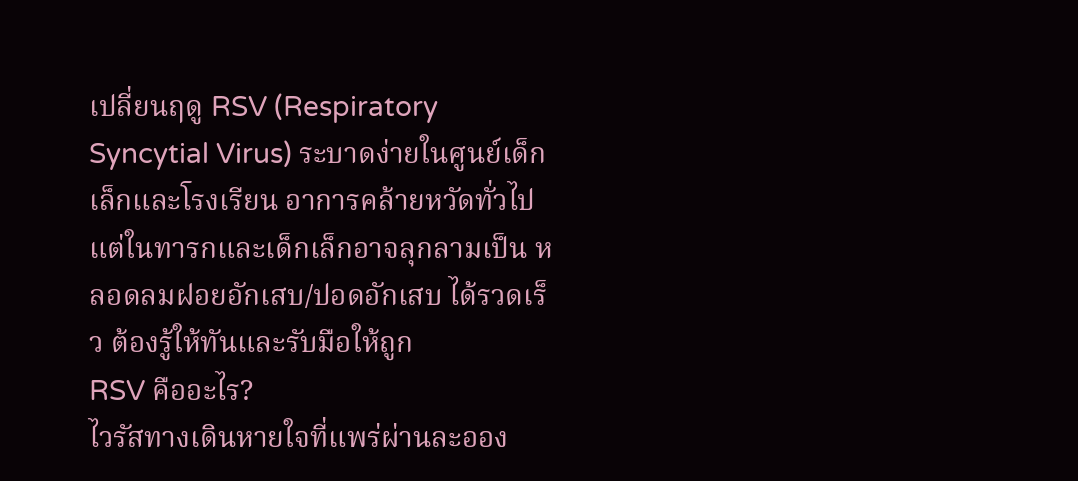เปลี่ยนฤดู RSV (Respiratory Syncytial Virus) ระบาดง่ายในศูนย์เด็กเล็กและโรงเรียน อาการคล้ายหวัดทั่วไป แต่ในทารกและเด็กเล็กอาจลุกลามเป็น หลอดลมฝอยอักเสบ/ปอดอักเสบ ได้รวดเร็ว ต้องรู้ให้ทันและรับมือให้ถูก
RSV คืออะไร?
ไวรัสทางเดินหายใจที่แพร่ผ่านละออง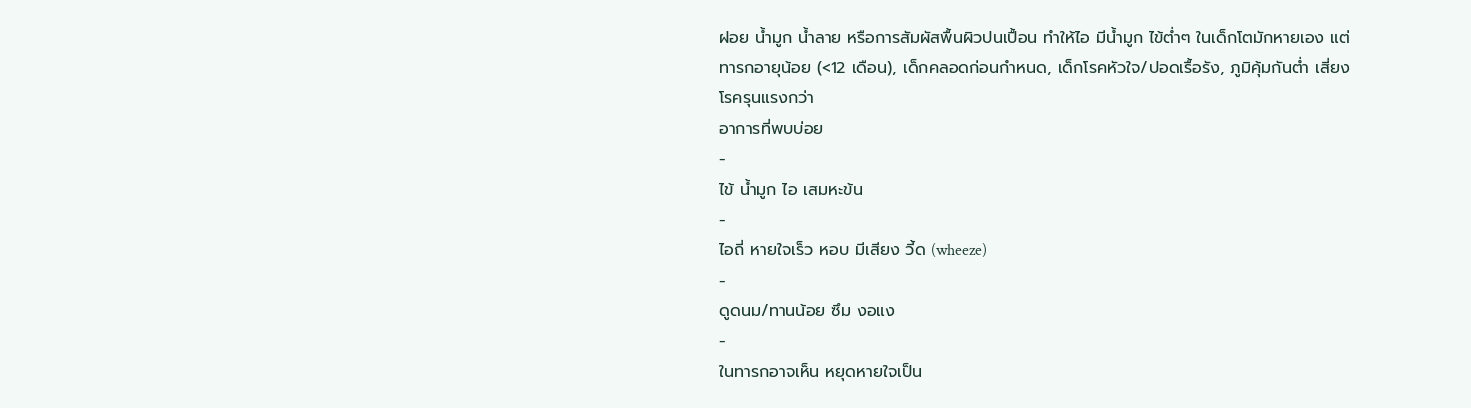ฝอย น้ำมูก น้ำลาย หรือการสัมผัสพื้นผิวปนเปื้อน ทำให้ไอ มีน้ำมูก ไข้ต่ำๆ ในเด็กโตมักหายเอง แต่ ทารกอายุน้อย (<12 เดือน), เด็กคลอดก่อนกำหนด, เด็กโรคหัวใจ/ปอดเรื้อรัง, ภูมิคุ้มกันต่ำ เสี่ยงโรครุนแรงกว่า
อาการที่พบบ่อย
-
ไข้ น้ำมูก ไอ เสมหะข้น
-
ไอถี่ หายใจเร็ว หอบ มีเสียง วี้ด (wheeze)
-
ดูดนม/ทานน้อย ซึม งอแง
-
ในทารกอาจเห็น หยุดหายใจเป็น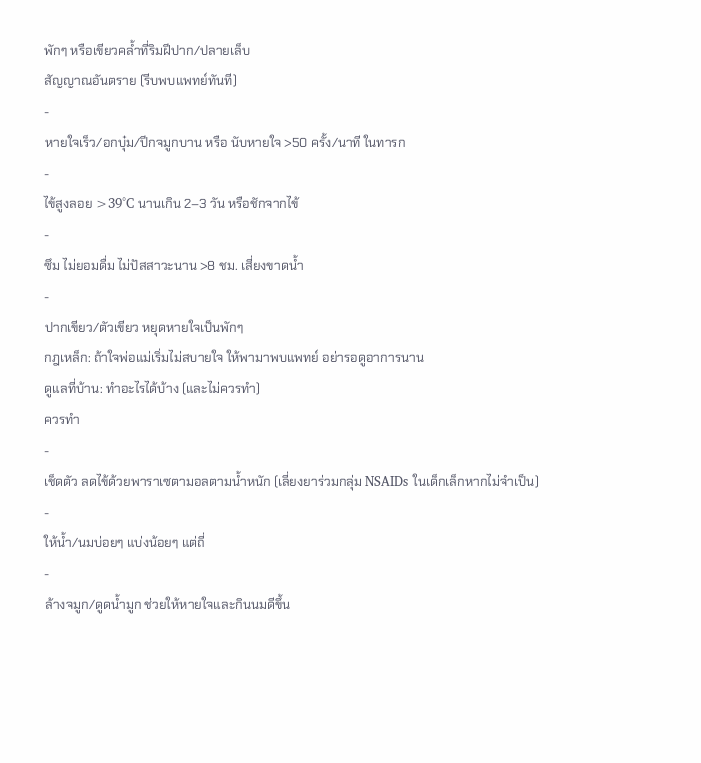พักๆ หรือเขียวคล้ำที่ริมฝีปาก/ปลายเล็บ
สัญญาณอันตราย (รีบพบแพทย์ทันที)
-
หายใจเร็ว/อกบุ๋ม/ปีกจมูกบาน หรือ นับหายใจ >50 ครั้ง/นาที ในทารก
-
ไข้สูงลอย >39°C นานเกิน 2–3 วัน หรือชักจากไข้
-
ซึม ไม่ยอมดื่ม ไม่ปัสสาวะนาน >8 ชม. เสี่ยงขาดน้ำ
-
ปากเขียว/ตัวเขียว หยุดหายใจเป็นพักๆ
กฎเหล็ก: ถ้าใจพ่อแม่เริ่มไม่สบายใจ ให้พามาพบแพทย์ อย่ารอดูอาการนาน
ดูแลที่บ้าน: ทำอะไรได้บ้าง (และไม่ควรทำ)
ควรทำ
-
เช็ดตัว ลดไข้ด้วยพาราเซตามอลตามน้ำหนัก (เลี่ยงยาร่วมกลุ่ม NSAIDs ในเด็กเล็กหากไม่จำเป็น)
-
ให้น้ำ/นมบ่อยๆ แบ่งน้อยๆ แต่ถี่
-
ล้างจมูก/ดูดน้ำมูก ช่วยให้หายใจและกินนมดีขึ้น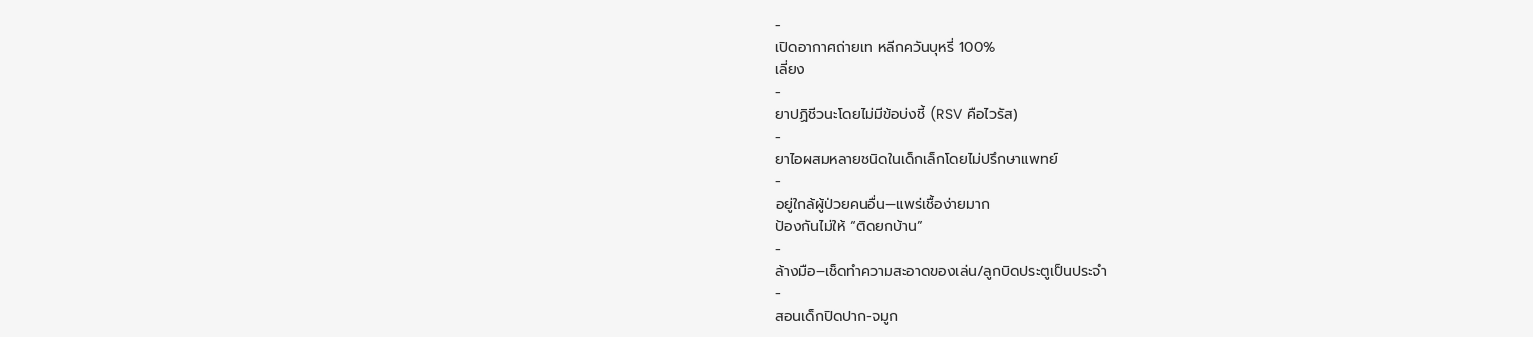-
เปิดอากาศถ่ายเท หลีกควันบุหรี่ 100%
เลี่ยง
-
ยาปฏิชีวนะโดยไม่มีข้อบ่งชี้ (RSV คือไวรัส)
-
ยาไอผสมหลายชนิดในเด็กเล็กโดยไม่ปรึกษาแพทย์
-
อยู่ใกล้ผู้ป่วยคนอื่น—แพร่เชื้อง่ายมาก
ป้องกันไม่ให้ “ติดยกบ้าน”
-
ล้างมือ–เช็ดทำความสะอาดของเล่น/ลูกบิดประตูเป็นประจำ
-
สอนเด็กปิดปาก-จมูก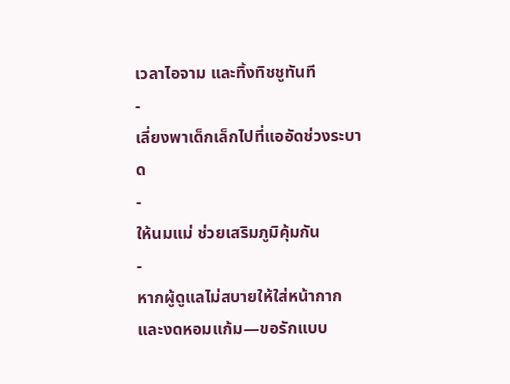เวลาไอจาม และทิ้งทิชชูทันที
-
เลี่ยงพาเด็กเล็กไปที่แออัดช่วงระบาด
-
ให้นมแม่ ช่วยเสริมภูมิคุ้มกัน
-
หากผู้ดูแลไม่สบายให้ใส่หน้ากากและงดหอมแก้ม—ขอรักแบบ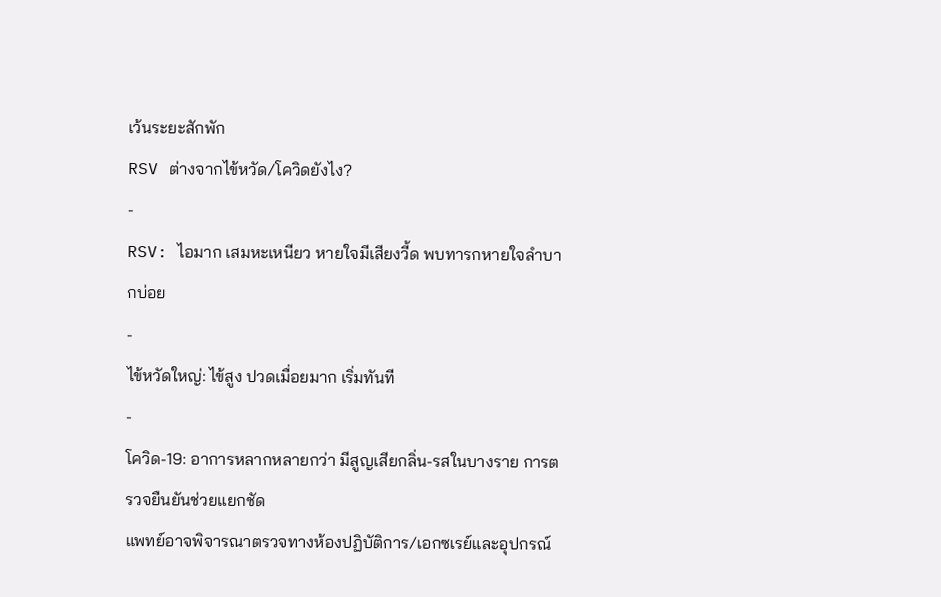เว้นระยะสักพัก
RSV ต่างจากไข้หวัด/โควิดยังไง?
-
RSV: ไอมาก เสมหะเหนียว หายใจมีเสียงวี้ด พบทารกหายใจลำบากบ่อย
-
ไข้หวัดใหญ่: ไข้สูง ปวดเมื่อยมาก เริ่มทันที
-
โควิด-19: อาการหลากหลายกว่า มีสูญเสียกลิ่น-รสในบางราย การตรวจยืนยันช่วยแยกชัด
แพทย์อาจพิจารณาตรวจทางห้องปฏิบัติการ/เอกซเรย์และอุปกรณ์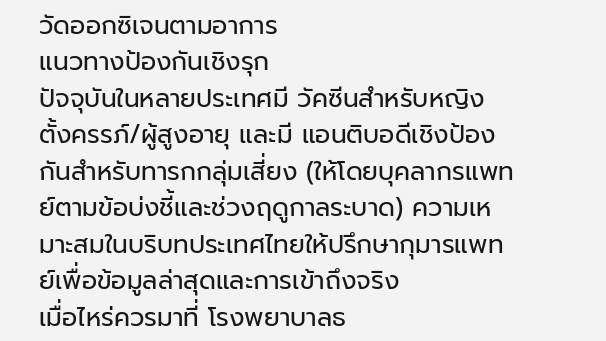วัดออกซิเจนตามอาการ
แนวทางป้องกันเชิงรุก
ปัจจุบันในหลายประเทศมี วัคซีนสำหรับหญิงตั้งครรภ์/ผู้สูงอายุ และมี แอนติบอดีเชิงป้องกันสำหรับทารกกลุ่มเสี่ยง (ให้โดยบุคลากรแพทย์ตามข้อบ่งชี้และช่วงฤดูกาลระบาด) ความเหมาะสมในบริบทประเทศไทยให้ปรึกษากุมารแพทย์เพื่อข้อมูลล่าสุดและการเข้าถึงจริง
เมื่อไหร่ควรมาที่ โรงพยาบาลธ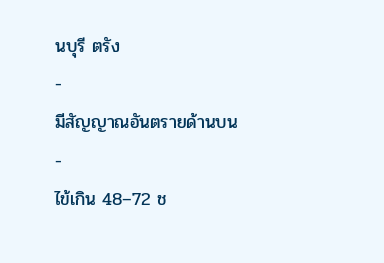นบุรี ตรัง
-
มีสัญญาณอันตรายด้านบน
-
ไข้เกิน 48–72 ช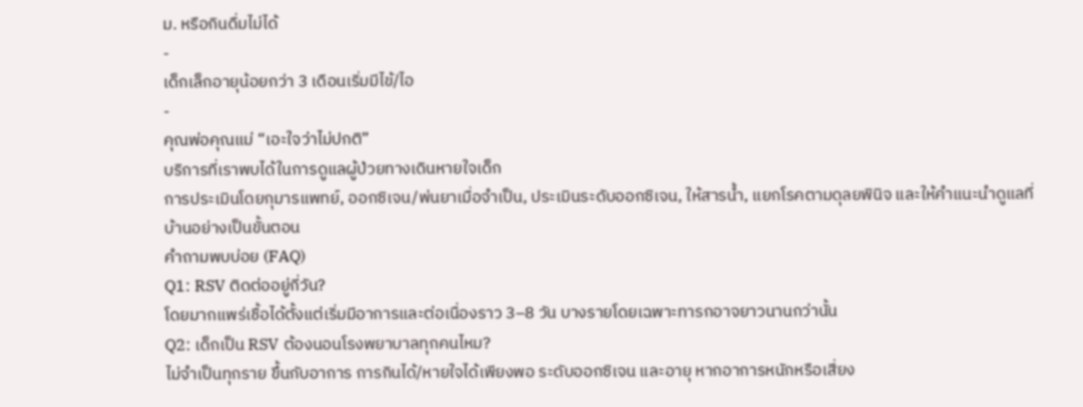ม. หรือกินดื่มไม่ได้
-
เด็กเล็กอายุน้อยกว่า 3 เดือนเริ่มมีไข้/ไอ
-
คุณพ่อคุณแม่ “เอะใจว่าไม่ปกติ”
บริการที่เราพบได้ในการดูแลผู้ป่วยทางเดินหายใจเด็ก
การประเมินโดยกุมารแพทย์, ออกซิเจน/พ่นยาเมื่อจำเป็น, ประเมินระดับออกซิเจน, ให้สารน้ำ, แยกโรคตามดุลยพินิจ และให้คำแนะนำดูแลที่บ้านอย่างเป็นขั้นตอน
คำถามพบบ่อย (FAQ)
Q1: RSV ติดต่ออยู่กี่วัน?
โดยมากแพร่เชื้อได้ตั้งแต่เริ่มมีอาการและต่อเนื่องราว 3–8 วัน บางรายโดยเฉพาะทารกอาจยาวนานกว่านั้น
Q2: เด็กเป็น RSV ต้องนอนโรงพยาบาลทุกคนไหม?
ไม่จำเป็นทุกราย ขึ้นกับอาการ การกินได้/หายใจได้เพียงพอ ระดับออกซิเจน และอายุ หากอาการหนักหรือเสี่ยง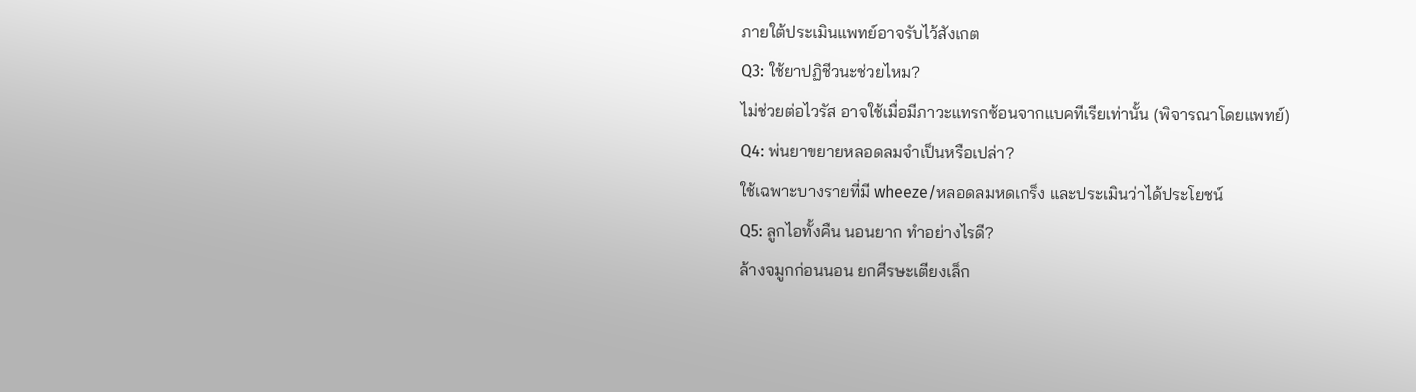ภายใต้ประเมินแพทย์อาจรับไว้สังเกต
Q3: ใช้ยาปฏิชีวนะช่วยไหม?
ไม่ช่วยต่อไวรัส อาจใช้เมื่อมีภาวะแทรกซ้อนจากแบคทีเรียเท่านั้น (พิจารณาโดยแพทย์)
Q4: พ่นยาขยายหลอดลมจำเป็นหรือเปล่า?
ใช้เฉพาะบางรายที่มี wheeze/หลอดลมหดเกร็ง และประเมินว่าได้ประโยชน์
Q5: ลูกไอทั้งคืน นอนยาก ทำอย่างไรดี?
ล้างจมูกก่อนนอน ยกศีรษะเตียงเล็ก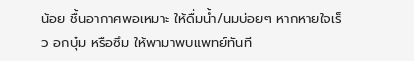น้อย ชื้นอากาศพอเหมาะ ให้ดื่มน้ำ/นมบ่อยๆ หากหายใจเร็ว อกบุ๋ม หรือซึม ให้พามาพบแพทย์ทันที